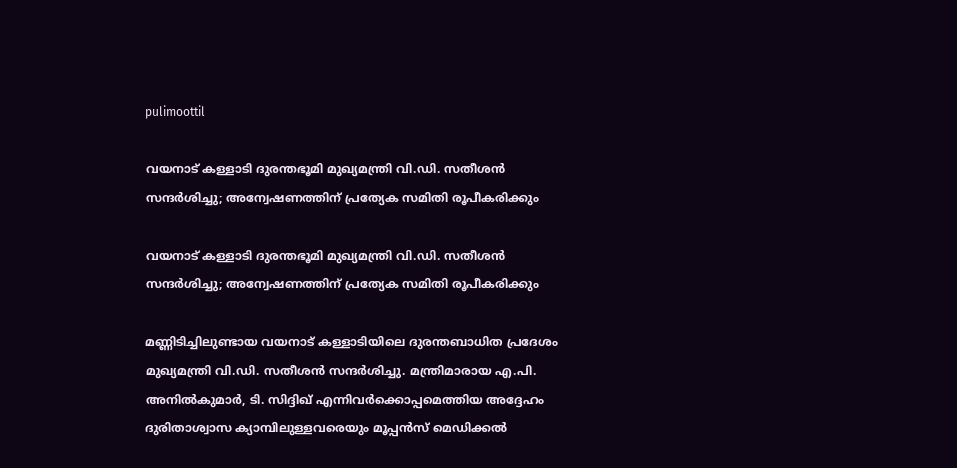pulimoottil

വയനാട് കള്ളാടി ദുരന്തഭൂമി മുഖ്യമന്ത്രി വി.ഡി. സതീശൻ സന്ദർശിച്ചു; അന്വേഷണത്തിന് പ്രത്യേക സമിതി രൂപീകരിക്കും

വയനാട് കള്ളാടി ദുരന്തഭൂമി മുഖ്യമന്ത്രി വി.ഡി. സതീശൻ സന്ദർശിച്ചു; അന്വേഷണത്തിന് പ്രത്യേക സമിതി രൂപീകരിക്കും

മണ്ണിടിച്ചിലുണ്ടായ വയനാട് കള്ളാടിയിലെ ദുരന്തബാധിത പ്രദേശം മുഖ്യമന്ത്രി വി.ഡി. സതീശൻ സന്ദർശിച്ചു. മന്ത്രിമാരായ എ.പി. അനിൽകുമാർ, ടി. സിദ്ദിഖ് എന്നിവർക്കൊപ്പമെത്തിയ അദ്ദേഹം ദുരിതാശ്വാസ ക്യാമ്പിലുള്ളവരെയും മൂപ്പൻസ് മെഡിക്കൽ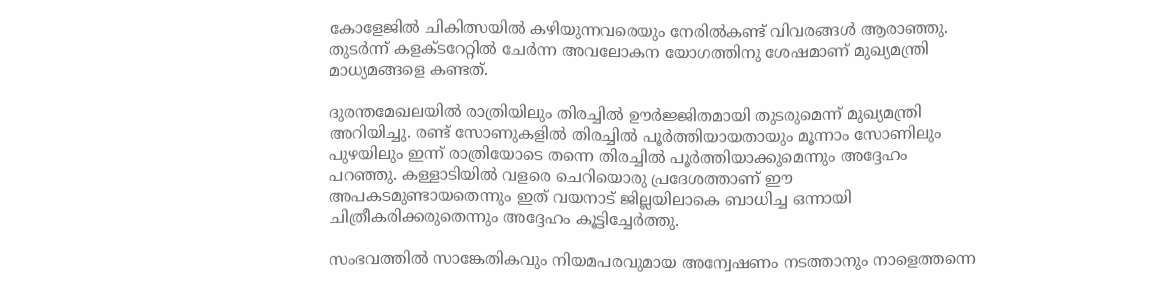കോളേജിൽ ചികിത്സയിൽ കഴിയുന്നവരെയും നേരിൽകണ്ട് വിവരങ്ങൾ ആരാഞ്ഞു. തുടർന്ന് കളക്ടറേറ്റിൽ ചേർന്ന അവലോകന യോഗത്തിനു ശേഷമാണ് മുഖ്യമന്ത്രി മാധ്യമങ്ങളെ കണ്ടത്.

ദുരന്തമേഖലയിൽ രാത്രിയിലും തിരച്ചിൽ ഊർജ്ജിതമായി തുടരുമെന്ന് മുഖ്യമന്ത്രി അറിയിച്ചു. രണ്ട് സോണുകളിൽ തിരച്ചിൽ പൂർത്തിയായതായും മൂന്നാം സോണിലും പുഴയിലും ഇന്ന് രാത്രിയോടെ തന്നെ തിരച്ചിൽ പൂർത്തിയാക്കുമെന്നും അദ്ദേഹം പറഞ്ഞു. കള്ളാടിയിൽ വളരെ ചെറിയൊരു പ്രദേശത്താണ് ഈ അപകടമുണ്ടായതെന്നും ഇത് വയനാട് ജില്ലയിലാകെ ബാധിച്ച ഒന്നായി ചിത്രീകരിക്കരുതെന്നും അദ്ദേഹം കൂട്ടിച്ചേർത്തു.

സംഭവത്തിൽ സാങ്കേതികവും നിയമപരവുമായ അന്വേഷണം നടത്താനും നാളെത്തന്നെ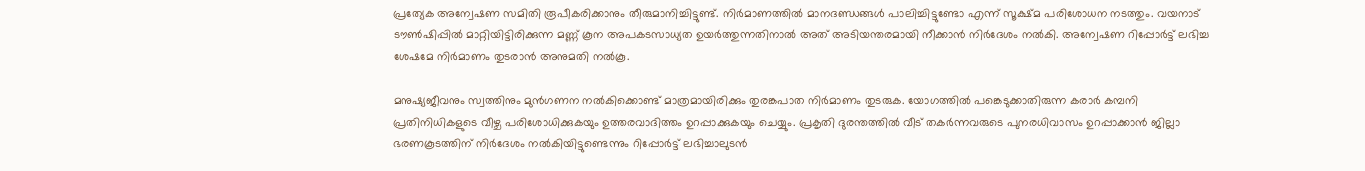പ്രത്യേക അന്വേഷണ സമിതി രൂപീകരിക്കാനും തീരുമാനിച്ചിട്ടുണ്ട്. നിർമാണത്തിൽ മാനദണ്ഡങ്ങൾ പാലിച്ചിട്ടുണ്ടോ എന്ന് സൂക്ഷ്മ പരിശോധന നടത്തും. വയനാട് ടൗൺഷിപ്പിൽ മാറ്റിയിട്ടിരിക്കുന്ന മണ്ണ് കൂന അപകടസാധ്യത ഉയർത്തുന്നതിനാൽ അത് അടിയന്തരമായി നീക്കാൻ നിർദേശം നൽകി. അന്വേഷണ റിപ്പോർട്ട് ലഭിച്ച ശേഷമേ നിർമാണം തുടരാൻ അനുമതി നൽകൂ.

മനുഷ്യജീവനും സ്വത്തിനും മുൻഗണന നൽകിക്കൊണ്ട് മാത്രമായിരിക്കും തുരങ്കപാത നിർമാണം തുടരുക. യോഗത്തിൽ പങ്കെടുക്കാതിരുന്ന കരാർ കമ്പനി പ്രതിനിധികളുടെ വീഴ്ച പരിശോധിക്കുകയും ഉത്തരവാദിത്തം ഉറപ്പാക്കുകയും ചെയ്യും. പ്രകൃതി ദുരന്തത്തിൽ വീട് തകർന്നവരുടെ പുനരധിവാസം ഉറപ്പാക്കാൻ ജില്ലാ ഭരണകൂടത്തിന് നിർദേശം നൽകിയിട്ടുണ്ടെന്നും റിപ്പോർട്ട് ലഭിച്ചാലുടൻ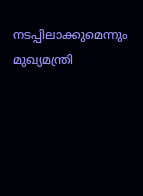നടപ്പിലാക്കുമെന്നും മുഖ്യമന്ത്രി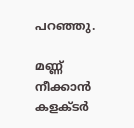പറഞ്ഞു.

മണ്ണ് നീക്കാൻ കളക്ടർ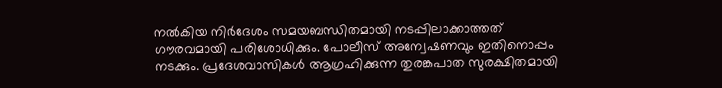നൽകിയ നിർദേശം സമയബന്ധിതമായി നടപ്പിലാക്കാത്തത് ഗൗരവമായി പരിശോധിക്കും. പോലീസ് അന്വേഷണവും ഇതിനൊപ്പം നടക്കും. പ്രദേശവാസികൾ ആഗ്രഹിക്കുന്ന തുരങ്കപാത സുരക്ഷിതമായി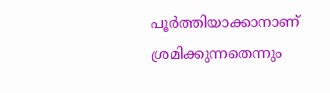പൂർത്തിയാക്കാനാണ് ശ്രമിക്കുന്നതെന്നും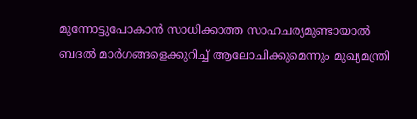മുന്നോട്ടുപോകാൻ സാധിക്കാത്ത സാഹചര്യമുണ്ടായാൽ ബദൽ മാർഗങ്ങളെക്കുറിച്ച് ആലോചിക്കുമെന്നും മുഖ്യമന്ത്രി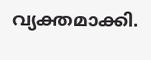വ്യക്തമാക്കി.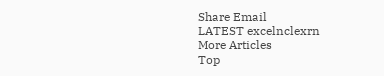Share Email
LATEST excelnclexrn
More Articles
Top